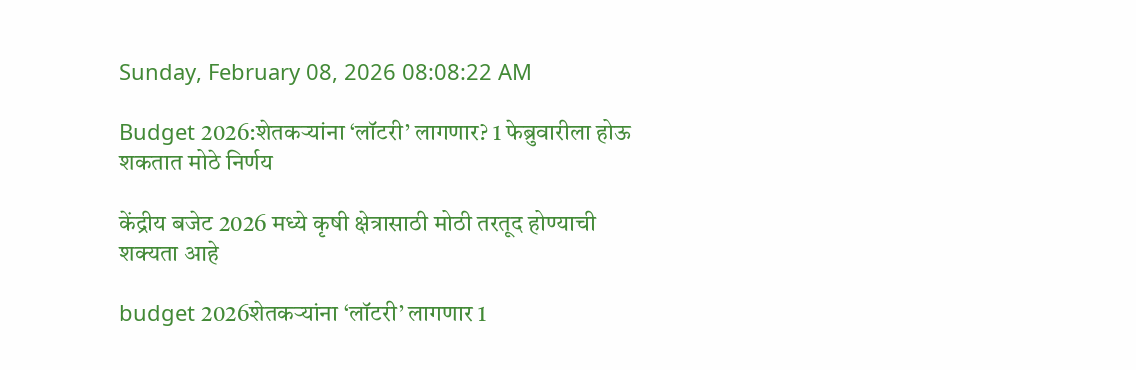Sunday, February 08, 2026 08:08:22 AM

Budget 2026:शेतकऱ्यांना ‘लॉटरी’ लागणार? 1 फेब्रुवारीला होऊ शकतात मोठे निर्णय

केंद्रीय बजेट 2026 मध्ये कृषी क्षेत्रासाठी मोठी तरतूद होण्याची शक्यता आहे

budget 2026शेतकऱ्यांना ‘लॉटरी’ लागणार 1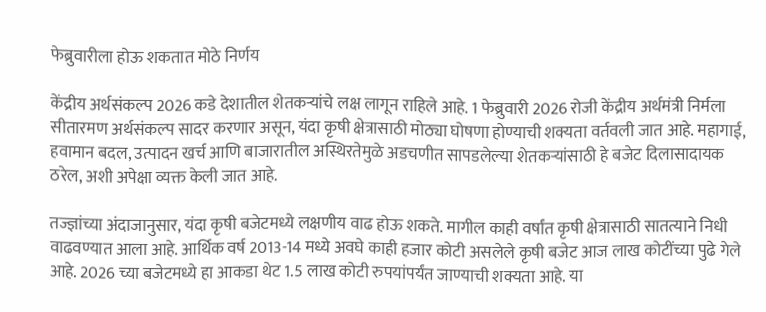फेब्रुवारीला होऊ शकतात मोठे निर्णय

केंद्रीय अर्थसंकल्प 2026 कडे देशातील शेतकऱ्यांचे लक्ष लागून राहिले आहे. 1 फेब्रुवारी 2026 रोजी केंद्रीय अर्थमंत्री निर्मला सीतारमण अर्थसंकल्प सादर करणार असून, यंदा कृषी क्षेत्रासाठी मोठ्या घोषणा होण्याची शक्यता वर्तवली जात आहे. महागाई, हवामान बदल, उत्पादन खर्च आणि बाजारातील अस्थिरतेमुळे अडचणीत सापडलेल्या शेतकऱ्यांसाठी हे बजेट दिलासादायक ठरेल, अशी अपेक्षा व्यक्त केली जात आहे.

तज्ज्ञांच्या अंदाजानुसार, यंदा कृषी बजेटमध्ये लक्षणीय वाढ होऊ शकते. मागील काही वर्षांत कृषी क्षेत्रासाठी सातत्याने निधी वाढवण्यात आला आहे. आर्थिक वर्ष 2013-14 मध्ये अवघे काही हजार कोटी असलेले कृषी बजेट आज लाख कोटींच्या पुढे गेले आहे. 2026 च्या बजेटमध्ये हा आकडा थेट 1.5 लाख कोटी रुपयांपर्यंत जाण्याची शक्यता आहे. या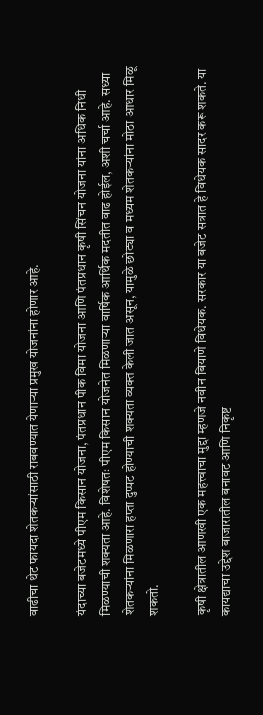वाढीचा थेट फायदा शेतकऱ्यांसाठी राबवण्यात येणाऱ्या प्रमुख योजनांना होणार आहे.

यंदाच्या बजेटमध्ये पीएम किसान योजना, पंतप्रधान पीक विमा योजना आणि पंतप्रधान कृषी सिंचन योजना यांना अधिक निधी मिळण्याची शक्यता आहे. विशेषतः पीएम किसान योजनेत मिळणाऱ्या वार्षिक आर्थिक मदतीत वाढ होईल, अशी चर्चा आहे. सध्या शेतकऱ्यांना मिळणारा हप्ता दुप्पट होण्याची शक्यता व्यक्त केली जात असून, यामुळे छोट्या व मध्यम शेतकऱ्यांना मोठा आधार मिळू शकतो.

कृषी क्षेत्रातील आणखी एक महत्त्वाचा मुद्दा म्हणजे नवीन बियाणे विधेयक. सरकार या बजेट सत्रात हे विधेयक सादर करू शकते. या कायद्याचा उद्देश बाजारातील बनावट आणि निकृष्ट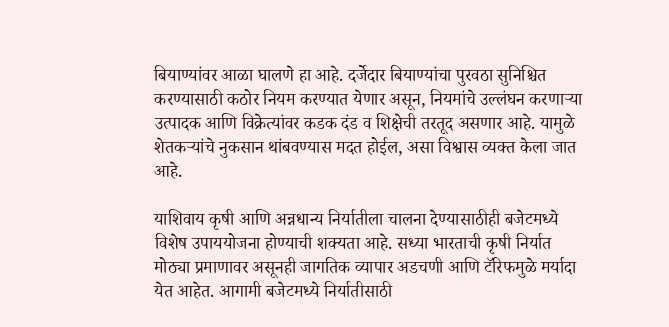बियाण्यांवर आळा घालणे हा आहे. दर्जेदार बियाण्यांचा पुरवठा सुनिश्चित करण्यासाठी कठोर नियम करण्यात येणार असून, नियमांचे उल्लंघन करणाऱ्या उत्पादक आणि विक्रेत्यांवर कडक दंड व शिक्षेची तरतूद असणार आहे. यामुळे शेतकऱ्यांचे नुकसान थांबवण्यास मदत होईल, असा विश्वास व्यक्त केला जात आहे.

याशिवाय कृषी आणि अन्नधान्य निर्यातीला चालना देण्यासाठीही बजेटमध्ये विशेष उपाययोजना होण्याची शक्यता आहे. सध्या भारताची कृषी निर्यात मोठ्या प्रमाणावर असूनही जागतिक व्यापार अडचणी आणि टॅरिफमुळे मर्यादा येत आहेत. आगामी बजेटमध्ये निर्यातीसाठी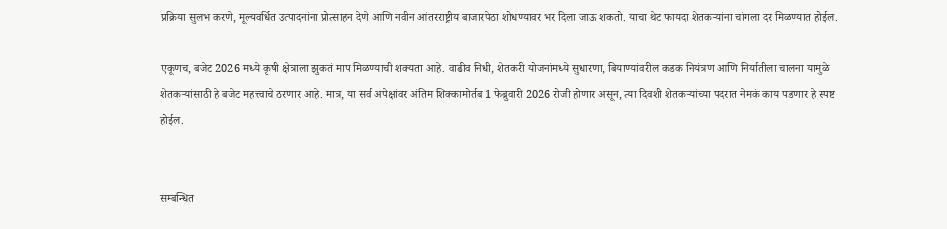प्रक्रिया सुलभ करणे, मूल्यवर्धित उत्पादनांना प्रोत्साहन देणे आणि नवीन आंतरराष्ट्रीय बाजारपेठा शोधण्यावर भर दिला जाऊ शकतो. याचा थेट फायदा शेतकऱ्यांना चांगला दर मिळण्यात होईल.

एकूणच, बजेट 2026 मध्ये कृषी क्षेत्राला झुकतं माप मिळण्याची शक्यता आहे. वाढीव निधी, शेतकरी योजनांमध्ये सुधारणा, बियाण्यांवरील कडक नियंत्रण आणि निर्यातीला चालना यामुळे शेतकऱ्यांसाठी हे बजेट महत्त्वाचे ठरणार आहे. मात्र, या सर्व अपेक्षांवर अंतिम शिक्कामोर्तब 1 फेब्रुवारी 2026 रोजी होणार असून, त्या दिवशी शेतकऱ्यांच्या पदरात नेमकं काय पडणार हे स्पष्ट होईल.


सम्बन्धित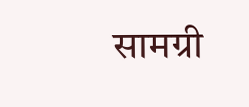सामग्री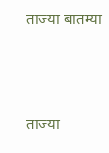ताज्या बातम्या




ताज्या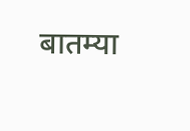बातम्या